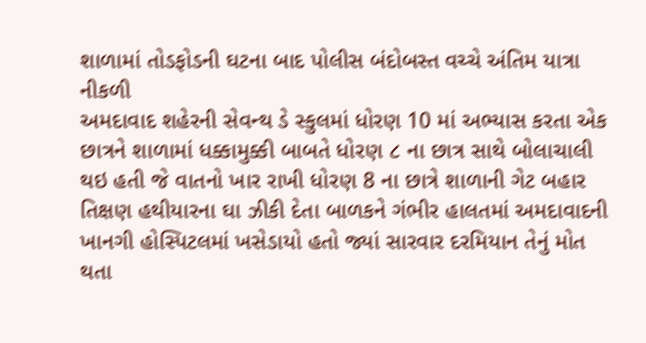શાળામાં તોડફોડની ઘટના બાદ પોલીસ બંદોબસ્ત વચ્ચે અંતિમ યાત્રા નીકળી
અમદાવાદ શહેરની સેવન્થ ડે સ્કુલમાં ધોરણ 10 માં અભ્યાસ કરતા એક છાત્રને શાળામાં ધક્કામુક્કી બાબતે ધોરણ ૮ ના છાત્ર સાથે બોલાચાલી થઇ હતી જે વાતનો ખાર રાખી ધોરણ 8 ના છાત્રે શાળાની ગેટ બહાર તિક્ષણ હથીયારના ઘા ઝીકી દેતા બાળકને ગંભીર હાલતમાં અમદાવાદની ખાનગી હોસ્પિટલમાં ખસેડાયો હતો જ્યાં સારવાર દરમિયાન તેનું મોત થતા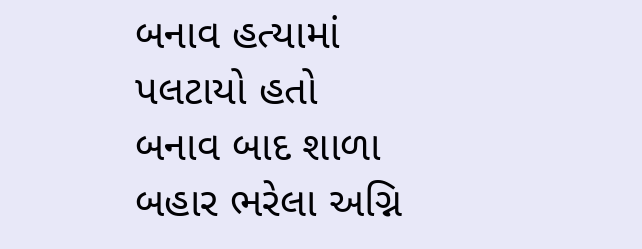બનાવ હત્યામાં પલટાયો હતો બનાવ બાદ શાળા બહાર ભરેલા અગ્નિ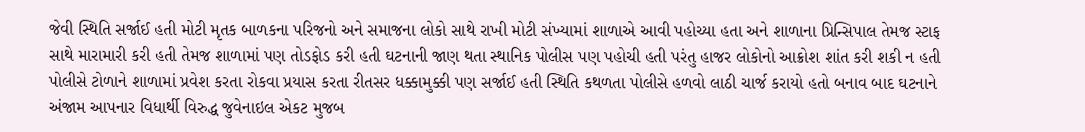જેવી સ્થિતિ સર્જાઈ હતી મોટી મૃતક બાળકના પરિજનો અને સમાજના લોકો સાથે રાખી મોટી સંખ્યામાં શાળાએ આવી પહોચ્યા હતા અને શાળાના પ્રિન્સિપાલ તેમજ સ્ટાફ સાથે મારામારી કરી હતી તેમજ શાળામાં પણ તોડફોડ કરી હતી ઘટનાની જાણ થતા સ્થાનિક પોલીસ પણ પહોચી હતી પરંતુ હાજર લોકોનો આક્રોશ શાંત કરી શકી ન હતી પોલીસે ટોળાને શાળામાં પ્રવેશ કરતા રોકવા પ્રયાસ કરતા રીતસર ધક્કામુક્કી પણ સર્જાઈ હતી સ્થિતિ કથળતા પોલીસે હળવો લાઠી ચાર્જ કરાયો હતો બનાવ બાદ ઘટનાને અંજામ આપનાર વિધાર્થી વિરુદ્ધ જુવેનાઇલ એકટ મુજબ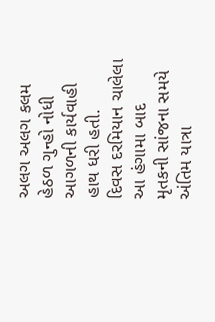અલગ અલગ કલમ હેઠળ ગુન્હો નોધી આગળની કાર્યવાહી હાથ ધરી હતી.
દિવસ દરમિયાન ચાલેલા આ હંગામા બાદ મૃતકની સાંજના સમયે અંતિમ યાત્રા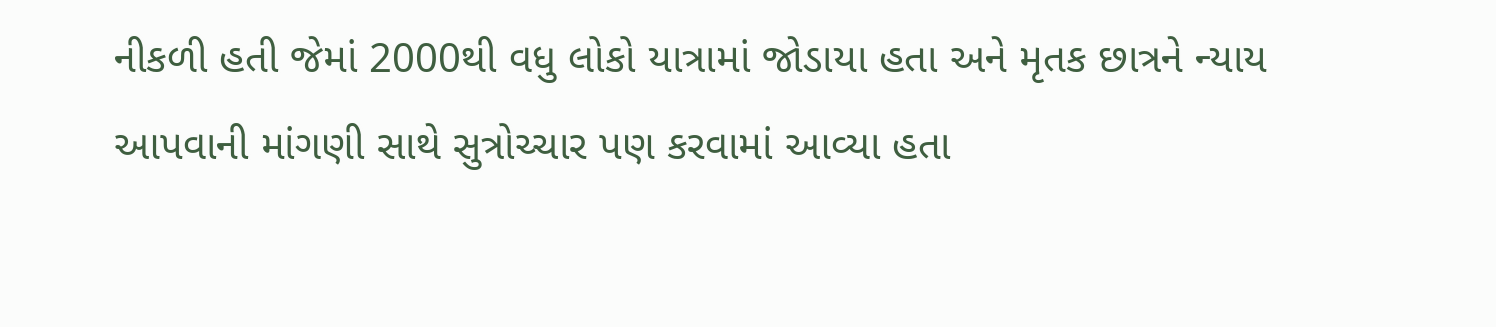નીકળી હતી જેમાં 2000થી વધુ લોકો યાત્રામાં જોડાયા હતા અને મૃતક છાત્રને ન્યાય આપવાની માંગણી સાથે સુત્રોચ્ચાર પણ કરવામાં આવ્યા હતા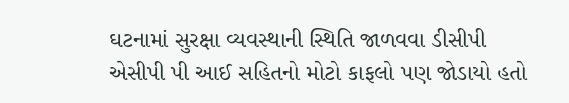ઘટનામાં સુરક્ષા વ્યવસ્થાની સ્થિતિ જાળવવા ડીસીપી એસીપી પી આઈ સહિતનો મોટો કાફલો પણ જોડાયો હતો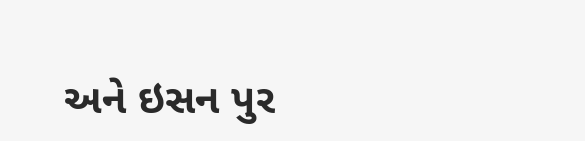અને ઇસન પુર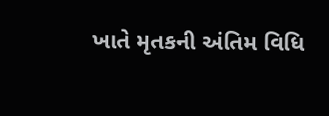ખાતે મૃતકની અંતિમ વિધિ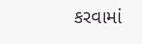કરવામાં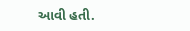આવી હતી.